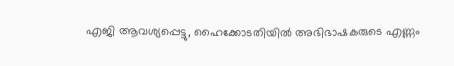എജി ആവശ്യപ്പെട്ടു, ഹൈക്കോടതിയിൽ അഭിഭാഷകരുടെ എണ്ണം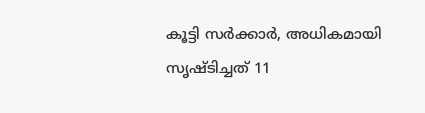കൂട്ടി സർക്കാർ, അധികമായി സൃഷ്ടിച്ചത് 11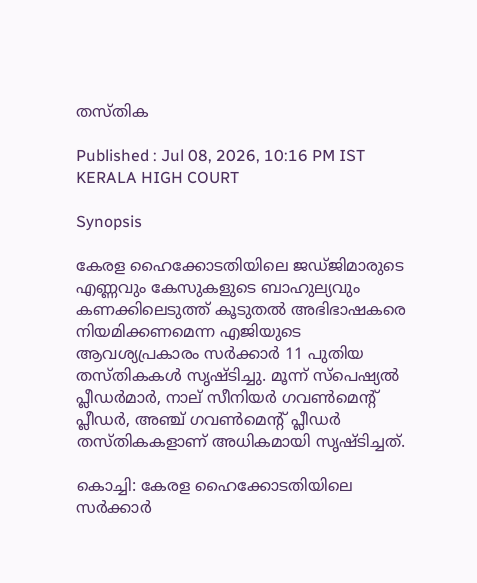തസ്തിക

Published : Jul 08, 2026, 10:16 PM IST
KERALA HIGH COURT

Synopsis

കേരള ഹൈക്കോടതിയിലെ ജഡ്ജിമാരുടെ എണ്ണവും കേസുകളുടെ ബാഹുല്യവും കണക്കിലെടുത്ത് കൂടുതൽ അഭിഭാഷകരെ നിയമിക്കണമെന്ന എജിയുടെ ആവശ്യപ്രകാരം സർക്കാർ 11 പുതിയ തസ്തികകൾ സൃഷ്ടിച്ചു. മൂന്ന് സ്പെഷ്യൽ പ്ലീഡർമാർ, നാല് സീനിയർ ഗവൺമെന്റ് പ്ലീഡർ, അഞ്ച് ഗവൺമെന്റ് പ്ലീഡർ തസ്തികകളാണ് അധികമായി സൃഷ്ടിച്ചത്.

കൊച്ചി: കേരള ഹൈക്കോടതിയിലെ സർക്കാർ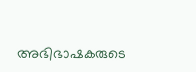അഭിഭാഷകരുടെ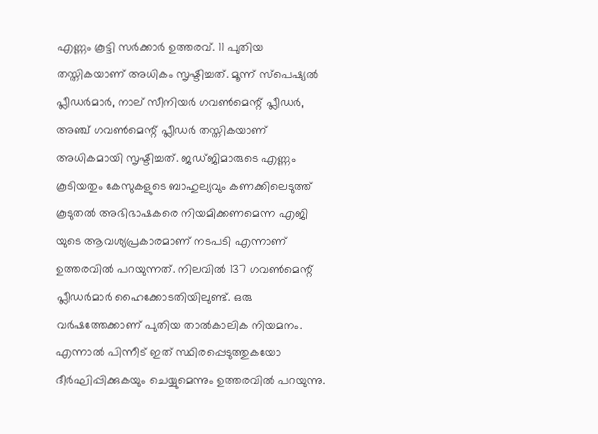എണ്ണം കൂട്ടി സർക്കാർ ഉത്തരവ്. 11 പുതിയ തസ്തികയാണ് അധികം സൃഷ്ടിച്ചത്‌. മൂന്ന് സ്പെഷ്യൽ പ്ലീഡർമാർ, നാല് സീനിയർ ഗവൺമെന്റ് പ്ലീഡർ, അഞ്ച് ഗവൺമെന്റ് പ്ലീഡർ തസ്തികയാണ് അധികമായി സൃഷ്ടിച്ചത്. ജഡ്ജിമാരുടെ എണ്ണം കൂടിയതും കേസുകളുടെ ബാഹുല്യവും കണക്കിലെടുത്ത് കൂടുതൽ അഭിഭാഷകരെ നിയമിക്കണമെന്ന എജി യുടെ ആവശ്യപ്രകാരമാണ് നടപടി എന്നാണ് ഉത്തരവിൽ പറയുന്നത്. നിലവിൽ 137 ഗവൺമെന്റ് പ്ലീഡർമാർ ഹൈക്കോടതിയിലുണ്ട്. ഒരു വർഷത്തേക്കാണ് പുതിയ താൽകാലിക നിയമനം. എന്നാൽ പിന്നീട് ഇത് സ്ഥിരപ്പെടുത്തുകയോ ദീർഘിപ്പിക്കുകയും ചെയ്യുമെന്നും ഉത്തരവിൽ പറയുന്നു.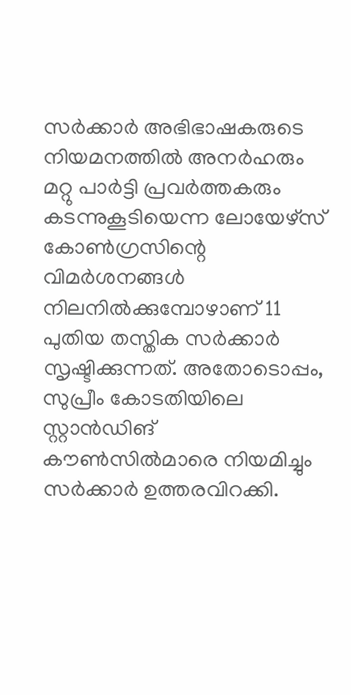സർക്കാർ അഭിഭാഷകരുടെ നിയമനത്തിൽ അനർഹരും മറ്റു പാർട്ടി പ്രവർത്തകരും കടന്നുകൂടിയെന്ന ലോയേഴ്സ് കോൺഗ്രസിന്റെ വിമർശനങ്ങൾ നിലനിൽക്കുമ്പോഴാണ് 11 പുതിയ തസ്തിക സർക്കാർ സൃഷ്ടിക്കുന്നത്. അതോടൊപ്പം, സുപ്രീം കോടതിയിലെ സ്റ്റാൻഡിങ് കൗൺസിൽമാരെ നിയമിച്ചും സർക്കാർ ഉത്തരവിറക്കി.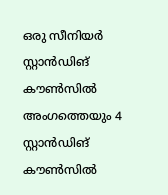ഒരു സീനിയർ സ്റ്റാൻഡിങ് കൗൺസിൽ അംഗത്തെയും 4 സ്റ്റാൻഡിങ് കൗൺസിൽ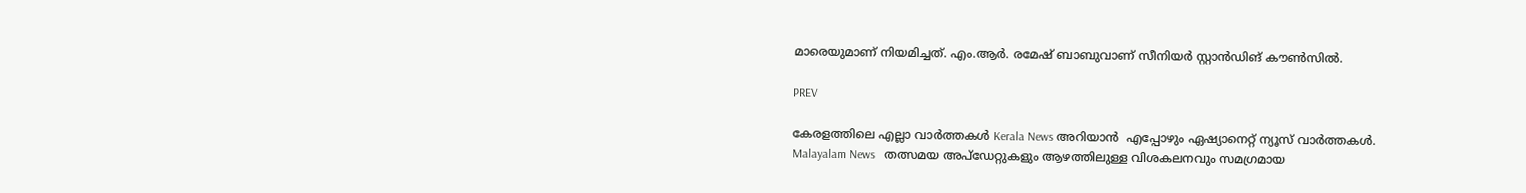മാരെയുമാണ് നിയമിച്ചത്. എം.ആർ. രമേഷ് ബാബുവാണ് സീനിയർ സ്റ്റാൻഡിങ് കൗൺസിൽ.

PREV

കേരളത്തിലെ എല്ലാ വാർത്തകൾ Kerala News അറിയാൻ  എപ്പോഴും ഏഷ്യാനെറ്റ് ന്യൂസ് വാർത്തകൾ.  Malayalam News   തത്സമയ അപ്‌ഡേറ്റുകളും ആഴത്തിലുള്ള വിശകലനവും സമഗ്രമായ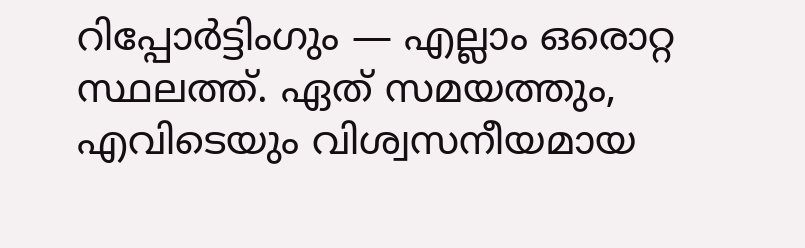റിപ്പോർട്ടിംഗും — എല്ലാം ഒരൊറ്റ സ്ഥലത്ത്. ഏത് സമയത്തും, എവിടെയും വിശ്വസനീയമായ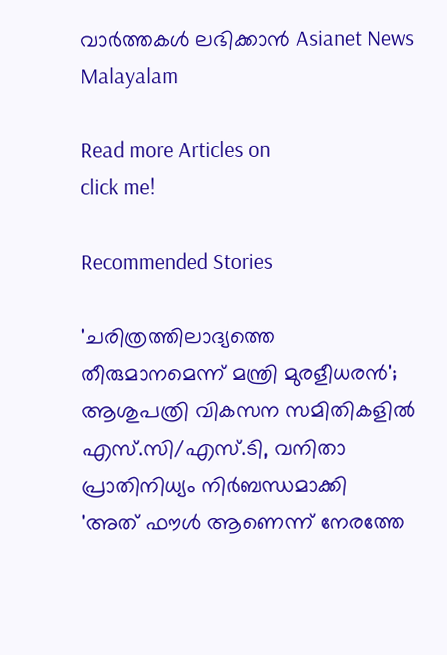വാർത്തകൾ ലഭിക്കാൻ Asianet News Malayalam

Read more Articles on
click me!

Recommended Stories

'ചരിത്രത്തിലാദ്യത്തെ തീരുമാനമെന്ന് മന്ത്രി മുരളീധരൻ'; ആശുപത്രി വികസന സമിതികളിൽ എസ്.സി/എസ്.ടി, വനിതാ പ്രാതിനിധ്യം നിർബന്ധമാക്കി
'അത് ഫൗൾ ആണെന്ന് നേരത്തേ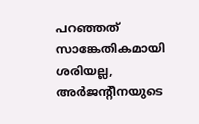പറഞ്ഞത് സാങ്കേതികമായി ശരിയല്ല, അർജന്റീനയുടെ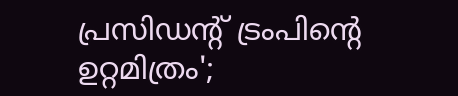പ്രസിഡന്റ് ട്രംപിന്റെ ഉറ്റമിത്രം';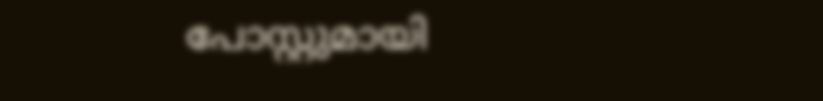പോസ്റ്റുമായി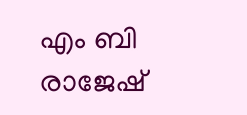എം ബി രാജേഷ്